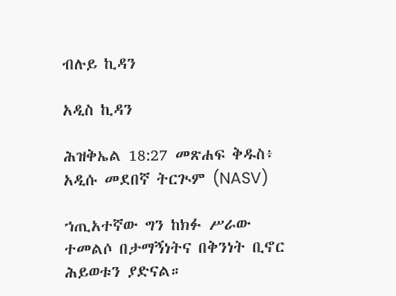ብሉይ ኪዳን

አዲስ ኪዳን

ሕዝቅኤል 18:27 መጽሐፍ ቅዱስ፥ አዲሱ መደበኛ ትርጒም (NASV)

ኀጢአተኛው ግን ከክፉ ሥራው ተመልሶ በታማኝነትና በቅንነት ቢኖር ሕይወቱን ያድናል።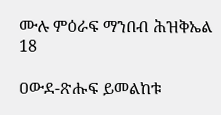ሙሉ ምዕራፍ ማንበብ ሕዝቅኤል 18

ዐውደ-ጽሑፍ ይመልከቱ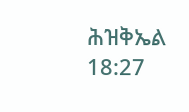ሕዝቅኤል 18:27